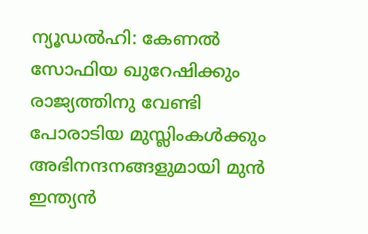ന്യൂഡല്‍ഹി: കേണല്‍ സോഫിയ ഖുറേഷിക്കും രാജ്യത്തിനു വേണ്ടി പോരാടിയ മുസ്ലിംകള്‍ക്കും അഭിനന്ദനങ്ങളുമായി മുന്‍ ഇന്ത്യന്‍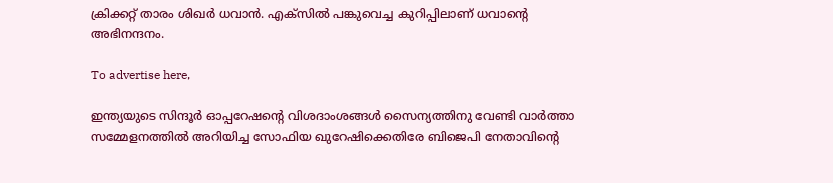ക്രിക്കറ്റ് താരം ശിഖര്‍ ധവാന്‍. എക്‌സില്‍ പങ്കുവെച്ച കുറിപ്പിലാണ് ധവാന്റെ അഭിനന്ദനം.

To advertise here,

ഇന്ത്യയുടെ സിന്ദൂര്‍ ഓപ്പറേഷന്റെ വിശദാംശങ്ങള്‍ സൈന്യത്തിനു വേണ്ടി വാര്‍ത്താ സമ്മേളനത്തില്‍ അറിയിച്ച സോഫിയ ഖുറേഷിക്കെതിരേ ബിജെപി നേതാവിന്റെ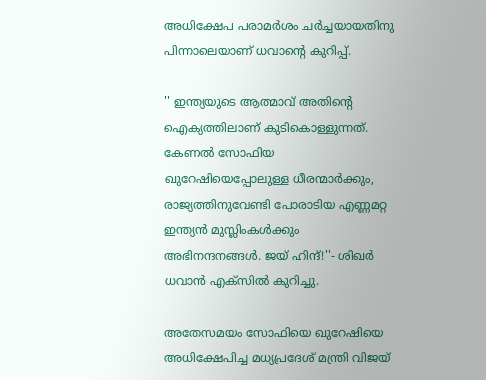അധിക്ഷേപ പരാമര്‍ശം ചര്‍ച്ചയായതിനു പിന്നാലെയാണ് ധവാന്റെ കുറിപ്പ്.

'' ഇന്ത്യയുടെ ആത്മാവ് അതിന്റെ ഐക്യത്തിലാണ് കുടികൊള്ളുന്നത്. കേണല്‍ സോഫിയ ഖുറേഷിയെപ്പോലുള്ള ധീരന്മാര്‍ക്കും, രാജ്യത്തിനുവേണ്ടി പോരാടിയ എണ്ണമറ്റ ഇന്ത്യന്‍ മുസ്ലിംകള്‍ക്കും അഭിനന്ദനങ്ങള്‍. ജയ് ഹിന്ദ്!''- ശിഖര്‍ ധവാന്‍ എക്‌സില്‍ കുറിച്ചു.

അതേസമയം സോഫിയെ ഖുറേഷിയെ അധിക്ഷേപിച്ച മധ്യപ്രദേശ് മന്ത്രി വിജയ്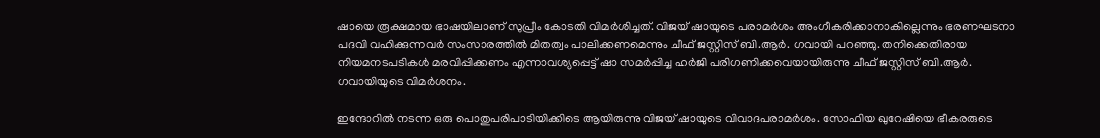ഷായെ രൂക്ഷമായ ഭാഷയിലാണ് സുപ്രീം കോടതി വിമര്‍ശിച്ചത്. വിജയ് ഷായുടെ പരാമര്‍ശം അംഗീകരിക്കാനാകില്ലെന്നും ഭരണഘടനാ പദവി വഹിക്കുന്നവര്‍ സംസാരത്തില്‍ മിതത്വം പാലിക്കണമെന്നും ചീഫ് ജസ്റ്റിസ് ബി.ആര്‍. ഗവായി പറഞ്ഞു. തനിക്കെതിരായ നിയമനടപടികള്‍ മരവിപ്പിക്കണം എന്നാവശ്യപ്പെട്ട് ഷാ സമര്‍പ്പിച്ച ഹര്‍ജി പരിഗണിക്കവെയായിരുന്നു ചീഫ് ജസ്റ്റിസ് ബി.ആര്‍. ഗവായിയുടെ വിമര്‍ശനം.

ഇന്ദോറില്‍ നടന്ന ഒരു പൊതുപരിപാടിയിക്കിടെ ആയിരുന്നു വിജയ് ഷായുടെ വിവാദപരാമര്‍ശം. സോഫിയ ഖുറേഷിയെ ഭീകരരുടെ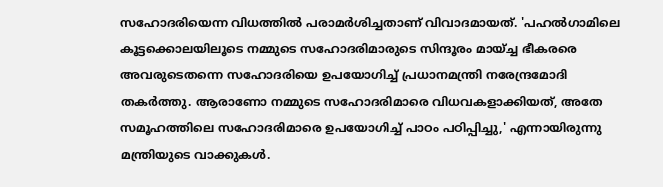സഹോദരിയെന്ന വിധത്തില്‍ പരാമര്‍ശിച്ചതാണ് വിവാദമായത്. 'പഹല്‍ഗാമിലെ കൂട്ടക്കൊലയിലൂടെ നമ്മുടെ സഹോദരിമാരുടെ സിന്ദൂരം മായ്ച്ച ഭീകരരെ അവരുടെതന്നെ സഹോദരിയെ ഉപയോഗിച്ച് പ്രധാനമന്ത്രി നരേന്ദ്രമോദി തകര്‍ത്തു. ആരാണോ നമ്മുടെ സഹോദരിമാരെ വിധവകളാക്കിയത്, അതേ സമൂഹത്തിലെ സഹോദരിമാരെ ഉപയോഗിച്ച് പാഠം പഠിപ്പിച്ചു,' എന്നായിരുന്നു മന്ത്രിയുടെ വാക്കുകള്‍.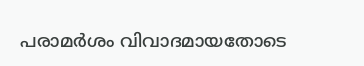പരാമര്‍ശം വിവാദമായതോടെ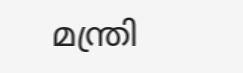മന്ത്രി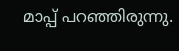മാപ്പ് പറഞ്ഞിരുന്നു.